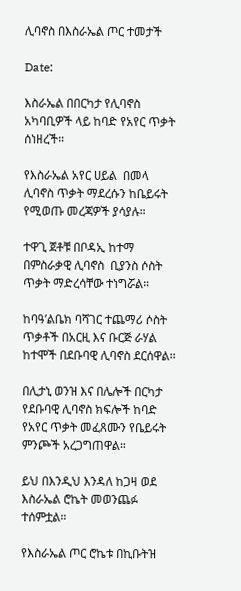ሊባኖስ በእስራኤል ጦር ተመታች

Date:

እስራኤል በበርካታ የሊባኖስ አካባቢዎች ላይ ከባድ የአየር ጥቃት ሰነዘረች።

የእስራኤል አየር ሀይል  በመላ ሊባኖስ ጥቃት ማደረሱን ከቤይሩት የሚወጡ መረጃዎች ያሳያሉ።

ተዋጊ ጀቶቹ በቦዳኢ ከተማ በምስራቃዊ ሊባኖስ  ቢያንስ ሶስት ጥቃት ማድረሳቸው ተነግሯል።

ከባዓ’ልቤክ ባሻገር ተጨማሪ ሶስት ጥቃቶች በአርዚ እና ቡርጅ ራሃል ከተሞች በደቡባዊ ሊባኖስ ደርሰዋል፡፡

በሊታኒ ወንዝ እና በሌሎች በርካታ የደቡባዊ ሊባኖስ ክፍሎች ከባድ የአየር ጥቃት መፈጸሙን የቤይሩት ምንጮች አረጋግጠዋል።

ይህ በእንዲህ እንዳለ ከጋዛ ወደ እስራኤል ሮኬት መወንጨፉ ተሰምቷል።

የእስራኤል ጦር ሮኬቱ በኪቡትዝ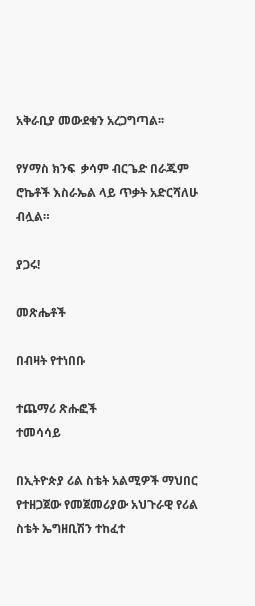አቅራቢያ መውደቁን አረጋግጣል፡፡

የሃማስ ክንፍ  ቃሳም ብርጌድ በራጁም ሮኬቶች እስራኤል ላይ ጥቃት አድርሻለሁ ብሏል።

ያጋሩ!

መጽሔቶች

በብዛት የተነበቡ

ተጨማሪ ጽሑፎች
ተመሳሳይ

በኢትዮጵያ ሪል ስቴት አልሚዎች ማህበር የተዘጋጀው የመጀመሪያው አህጉራዊ የሪል ስቴት ኤግዘቢሽን ተከፈተ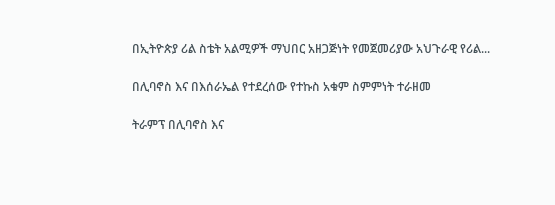በኢትዮጵያ ሪል ስቴት አልሚዎች ማህበር አዘጋጅነት የመጀመሪያው አህጉራዊ የሪል...

በሊባኖስ እና በእሰራኤል የተደረሰው የተኩስ አቁም ስምምነት ተራዘመ

ትራምፕ በሊባኖስ እና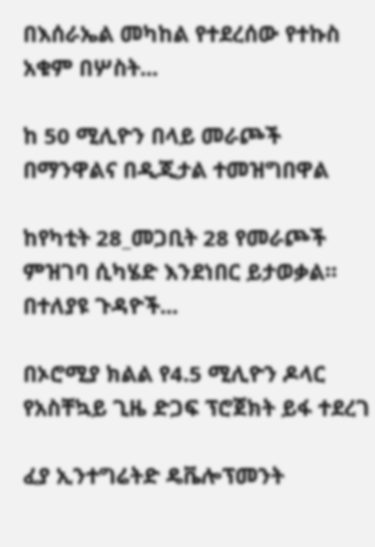በእሰራኤል መካከል የተደረሰው የተኩስ አቁም በሦስት...

ከ 50 ሚሊዮን በላይ መራጮች በማንዋልና በዲጂታል ተመዝግበዋል

ከየካቲት 28_መጋቢት 28 የመራጮች ምዝገባ ሲካሄድ እንደነበር ይታወቃል። በተለያዩ ጉዳዮች...

በኦሮሚያ ክልል የ4.5 ሚሊዮን ዶላር የአስቸኳይ ጊዜ ድጋፍ ፕሮጀክት ይፋ ተደረገ

ፈያ ኢንተግሬትድ ዴቬሎፕመንት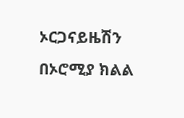ኦርጋናይዜሽን በኦሮሚያ ክልል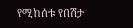የሚከሰቱ የበሽታ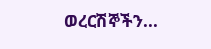ወረርሽኞችን...